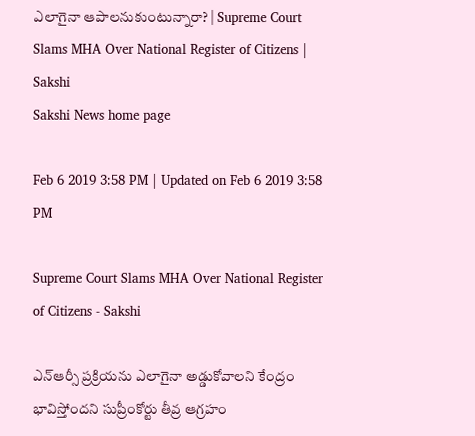ఎలాగైనా ఆపాలనుకుంటున్నారా? | Supreme Court Slams MHA Over National Register of Citizens | Sakshi
Sakshi News home page

Feb 6 2019 3:58 PM | Updated on Feb 6 2019 3:58 PM

Supreme Court Slams MHA Over National Register of Citizens - Sakshi

ఎన్‌ఆర్సీ ప్రక్రియను ఎలాగైనా అడ్డుకోవాలని కేంద్రం భావిస్తోందని సుప్రీంకోర్టు తీవ్ర ఆగ్రహం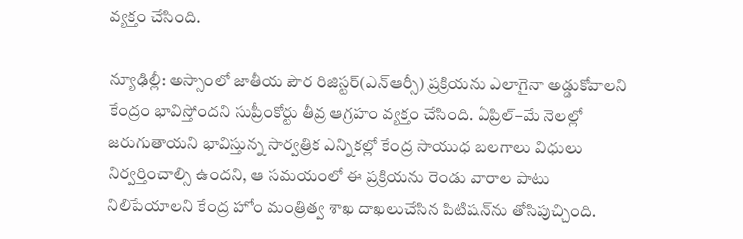వ్యక్తం చేసింది.

న్యూఢిల్లీ: అస్సాంలో జాతీయ పౌర రిజిస్టర్‌(ఎన్‌ఆర్సీ) ప్రక్రియను ఎలాగైనా అడ్డుకోవాలని కేంద్రం భావిస్తోందని సుప్రీంకోర్టు తీవ్ర ఆగ్రహం వ్యక్తం చేసింది. ఏప్రిల్‌–మే నెలల్లో జరుగుతాయని భావిస్తున్న సార్వత్రిక ఎన్నికల్లో కేంద్ర సాయుధ బలగాలు విధులు నిర్వర్తించాల్సి ఉందని, ఆ సమయంలో ఈ ప్రక్రియను రెండు వారాల పాటు నిలిపేయాలని కేంద్ర హోం మంత్రిత్వ శాఖ దాఖలుచేసిన పిటిషన్‌ను తోసిపుచ్చింది.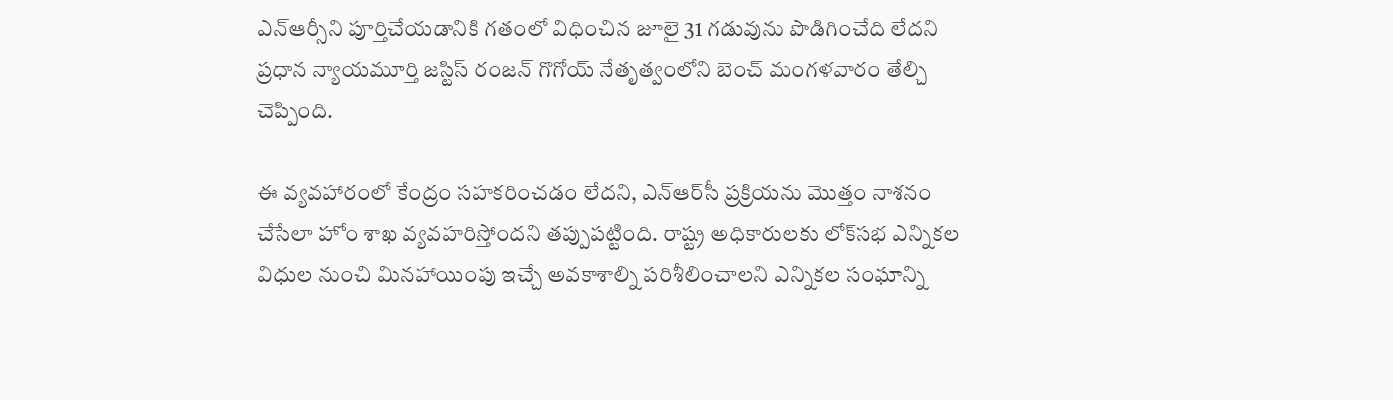ఎన్‌ఆర్సీని పూర్తిచేయడానికి గతంలో విధించిన జూలై 31 గడువును పొడిగించేది లేదని ప్రధాన న్యాయమూర్తి జస్టిస్‌ రంజన్‌ గొగోయ్‌ నేతృత్వంలోని బెంచ్‌ మంగళవారం తేల్చి చెప్పింది.

ఈ వ్యవహారంలో కేంద్రం సహకరించడం లేదని, ఎన్‌ఆర్‌సీ ప్రక్రియను మొత్తం నాశనం చేసేలా హోం శాఖ వ్యవహరిస్తోందని తప్పుపట్టింది. రాష్ట్ర అధికారులకు లోక్‌సభ ఎన్నికల విధుల నుంచి మినహాయింపు ఇచ్చే అవకాశాల్ని పరిశీలించాలని ఎన్నికల సంఘాన్ని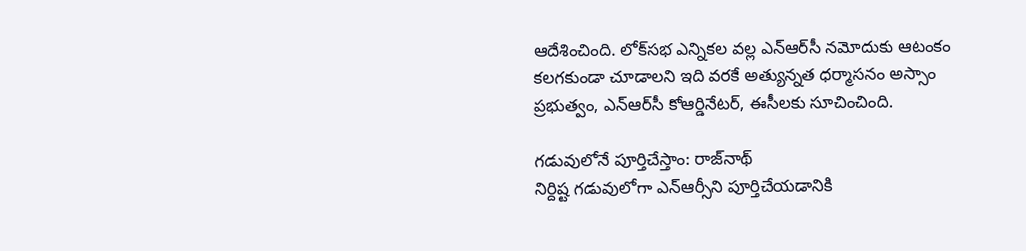ఆదేశించింది. లోక్‌సభ ఎన్నికల వల్ల ఎన్‌ఆర్‌సీ నమోదుకు ఆటంకం కలగకుండా చూడాలని ఇది వరకే అత్యున్నత ధర్మాసనం అస్సాం ప్రభుత్వం, ఎన్‌ఆర్‌సీ కోఆర్డినేటర్, ఈసీలకు సూచించింది.

గడువులోనే పూర్తిచేస్తాం: రాజ్‌నాథ్‌
నిర్దిష్ట గడువులోగా ఎన్‌ఆర్సీని పూర్తిచేయడానికి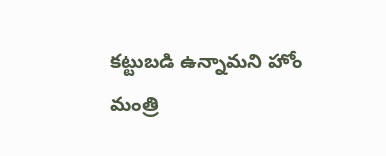కట్టుబడి ఉన్నామని హోం మంత్రి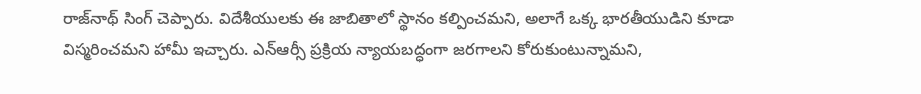రాజ్‌నాథ్‌ సింగ్‌ చెప్పారు. విదేశీయులకు ఈ జాబితాలో స్థానం కల్పించమని, అలాగే ఒక్క భారతీయుడిని కూడా విస్మరించమని హామీ ఇచ్చారు. ఎన్‌ఆర్సీ ప్రక్రియ న్యాయబద్ధంగా జరగాలని కోరుకుంటున్నామని,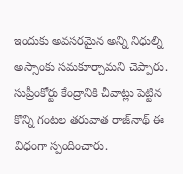ఇందుకు అవసరమైన అన్ని నిధుల్ని అస్సాంకు సమకూర్చామని చెప్పారు. సుప్రీంకోర్టు కేంద్రానికి చీవాట్లు పెట్టిన కొన్ని గంటల తరువాత రాజ్‌నాథ్‌ ఈ విధంగా స్పందించారు.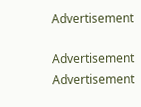Advertisement

Advertisement
Advertisement